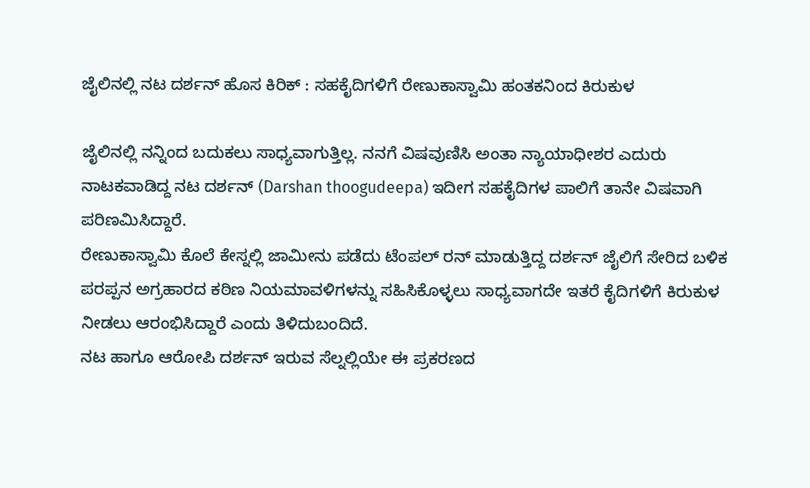ಜೈಲಿನಲ್ಲಿ ನಟ ದರ್ಶನ್ ಹೊಸ ಕಿರಿಕ್ : ಸಹಕೈದಿಗಳಿಗೆ ರೇಣುಕಾಸ್ವಾಮಿ ಹಂತಕನಿಂದ ಕಿರುಕುಳ

ಜೈಲಿನಲ್ಲಿ ನನ್ನಿಂದ ಬದುಕಲು ಸಾಧ್ಯವಾಗುತ್ತಿಲ್ಲ. ನನಗೆ ವಿಷವುಣಿಸಿ ಅಂತಾ ನ್ಯಾಯಾಧೀಶರ ಎದುರು ನಾಟಕವಾಡಿದ್ದ ನಟ ದರ್ಶನ್ (Darshan thoogudeepa) ಇದೀಗ ಸಹಕೈದಿಗಳ ಪಾಲಿಗೆ ತಾನೇ ವಿಷವಾಗಿ ಪರಿಣಮಿಸಿದ್ದಾರೆ.
ರೇಣುಕಾಸ್ವಾಮಿ ಕೊಲೆ ಕೇಸ್ನಲ್ಲಿ ಜಾಮೀನು ಪಡೆದು ಟೆಂಪಲ್ ರನ್ ಮಾಡುತ್ತಿದ್ದ ದರ್ಶನ್ ಜೈಲಿಗೆ ಸೇರಿದ ಬಳಿಕ ಪರಪ್ಪನ ಅಗ್ರಹಾರದ ಕಠಿಣ ನಿಯಮಾವಳಿಗಳನ್ನು ಸಹಿಸಿಕೊಳ್ಳಲು ಸಾಧ್ಯವಾಗದೇ ಇತರೆ ಕೈದಿಗಳಿಗೆ ಕಿರುಕುಳ ನೀಡಲು ಆರಂಭಿಸಿದ್ದಾರೆ ಎಂದು ತಿಳಿದುಬಂದಿದೆ.
ನಟ ಹಾಗೂ ಆರೋಪಿ ದರ್ಶನ್ ಇರುವ ಸೆಲ್ನಲ್ಲಿಯೇ ಈ ಪ್ರಕರಣದ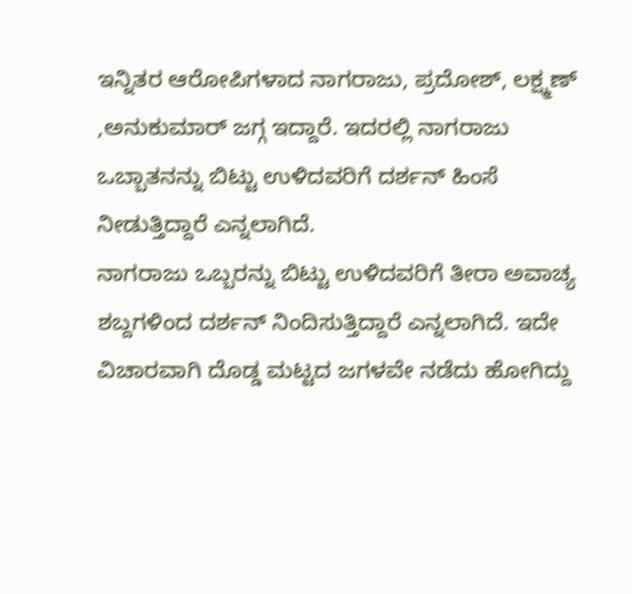ಇನ್ನಿತರ ಆರೋಪಿಗಳಾದ ನಾಗರಾಜು, ಪ್ರದೋಶ್, ಲಕ್ಷ್ಮಣ್ ,ಅನುಕುಮಾರ್ ಜಗ್ಗ ಇದ್ದಾರೆ. ಇದರಲ್ಲಿ ನಾಗರಾಜು ಒಬ್ಬಾತನನ್ನು ಬಿಟ್ಟು ಉಳಿದವರಿಗೆ ದರ್ಶನ್ ಹಿಂಸೆ ನೀಡುತ್ತಿದ್ದಾರೆ ಎನ್ನಲಾಗಿದೆ.
ನಾಗರಾಜು ಒಬ್ಬರನ್ನು ಬಿಟ್ಟು ಉಳಿದವರಿಗೆ ತೀರಾ ಅವಾಚ್ಯ ಶಬ್ದಗಳಿಂದ ದರ್ಶನ್ ನಿಂದಿಸುತ್ತಿದ್ದಾರೆ ಎನ್ನಲಾಗಿದೆ. ಇದೇ ವಿಚಾರವಾಗಿ ದೊಡ್ಡ ಮಟ್ಟದ ಜಗಳವೇ ನಡೆದು ಹೋಗಿದ್ದು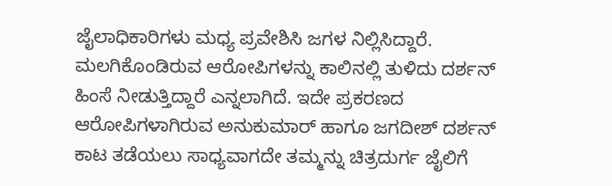ಜೈಲಾಧಿಕಾರಿಗಳು ಮಧ್ಯ ಪ್ರವೇಶಿಸಿ ಜಗಳ ನಿಲ್ಲಿಸಿದ್ದಾರೆ.
ಮಲಗಿಕೊಂಡಿರುವ ಆರೋಪಿಗಳನ್ನು ಕಾಲಿನಲ್ಲಿ ತುಳಿದು ದರ್ಶನ್ ಹಿಂಸೆ ನೀಡುತ್ತಿದ್ದಾರೆ ಎನ್ನಲಾಗಿದೆ. ಇದೇ ಪ್ರಕರಣದ ಆರೋಪಿಗಳಾಗಿರುವ ಅನುಕುಮಾರ್ ಹಾಗೂ ಜಗದೀಶ್ ದರ್ಶನ್ ಕಾಟ ತಡೆಯಲು ಸಾಧ್ಯವಾಗದೇ ತಮ್ಮನ್ನು ಚಿತ್ರದುರ್ಗ ಜೈಲಿಗೆ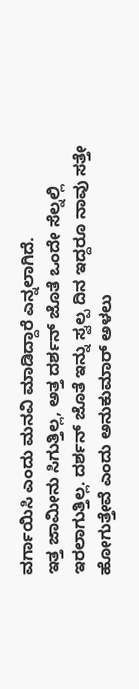ವರ್ಗಾಯಿಸಿ ಎಂದು ಮನವಿ ಮಾಡಿದ್ದಾರೆ ಎನ್ನಲಾಗಿದೆ.
ಇತ್ತ ಜಾಮೀನು ಸಿಗುತ್ತಿಲ್ಲ, ಅತ್ತ ದರ್ಶನ್ ಜೊತೆ ಒಂದೇ ಸೆಲ್ನಲ್ಲಿ ಇರಲಾಗುತ್ತಿಲ್ಲ. ದರ್ಶನ್ ಜೊತೆ ಇನ್ನು ಸ್ವಲ್ಪ ದಿನ ಇದ್ದರೂ ನಾವು ಸತ್ತೇ ಹೋಗುತ್ತೇವೆ ಎಂದು ಅನುಕುಮಾರ್ ಅಳಲು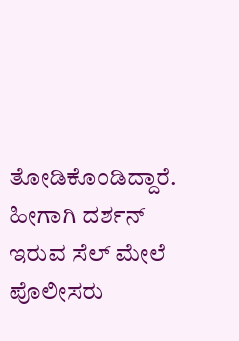ತೋಡಿಕೊಂಡಿದ್ದಾರೆ. ಹೀಗಾಗಿ ದರ್ಶನ್ ಇರುವ ಸೆಲ್ ಮೇಲೆ ಪೊಲೀಸರು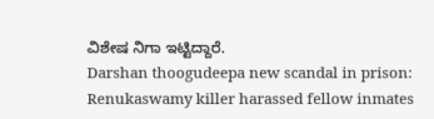ವಿಶೇಷ ನಿಗಾ ಇಟ್ಟಿದ್ದಾರೆ.
Darshan thoogudeepa new scandal in prison: Renukaswamy killer harassed fellow inmates